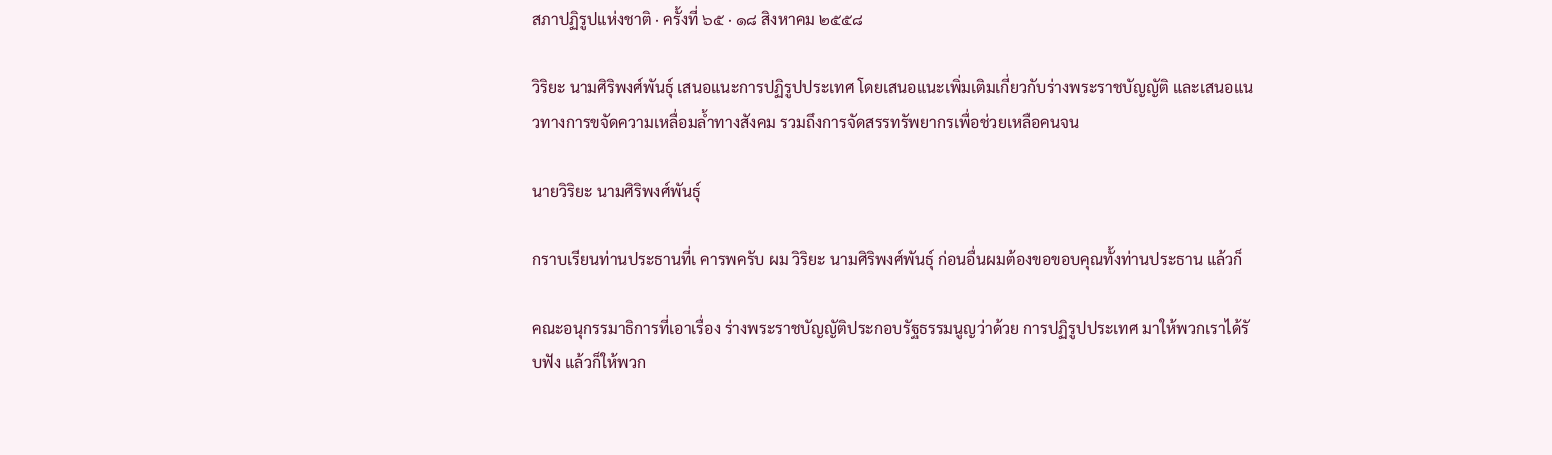สภาปฏิรูปแห่งชาติ · ครั้งที่ ๖๕ · ๑๘ สิงหาคม ๒๕๕๘

วิริยะ นามศิริพงศ์พันธุ์ เสนอแนะการปฏิรูปประเทศ โดยเสนอแนะเพิ่มเติมเกี่ยวกับร่างพระราชบัญญัติ และเสนอแนวทางการขจัดความเหลื่อมล้ำทางสังคม รวมถึงการจัดสรรทรัพยากรเพื่อช่วยเหลือคนจน

นายวิริยะ นามศิริพงศ์พันธุ์

กราบเรียนท่านประธานที่เ คารพครับ ผม วิริยะ นามศิริพงศ์พันธุ์ ก่อนอื่นผมต้องขอขอบคุณทั้งท่านประธาน แล้วก็

คณะอนุกรรมาธิการที่เอาเรื่อง ร่างพระราชบัญญัติประกอบรัฐธรรมนูญว่าด้วย การปฏิรูปประเทศ มาให้พวกเราได้รั บฟัง แล้วก็ให้พวก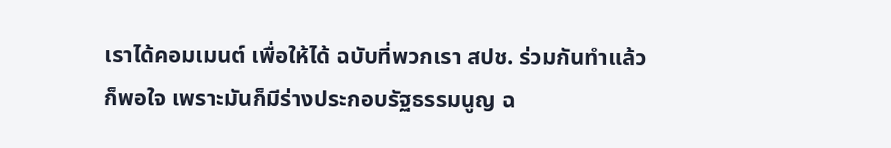เราได้คอมเมนต์ เพื่อให้ได้ ฉบับที่พวกเรา สปช. ร่วมกันทําแล้วก็พอใจ เพราะมันก็มีร่างประกอบรัฐธรรมนูญ ฉ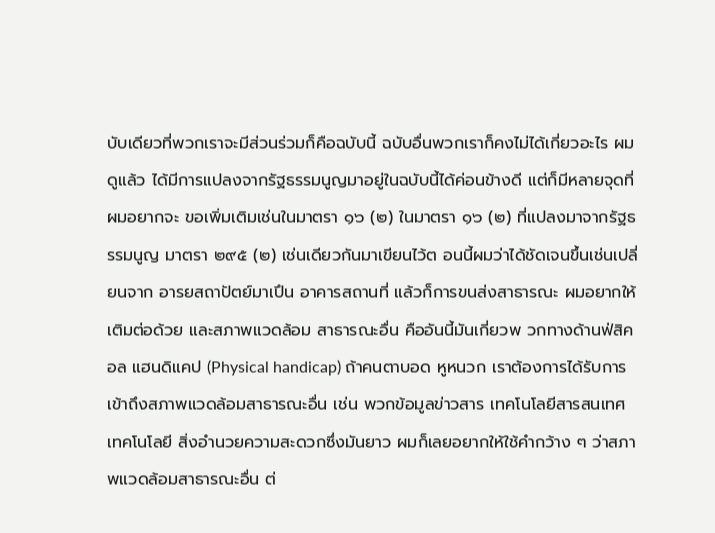บับเดียวที่พวกเราจะมีส่วนร่วมก็คือฉบับนี้ ฉบับอื่นพวกเราก็คงไม่ได้เกี่ยวอะไร ผมดูแล้ว ได้มีการแปลงจากรัฐธรรมนูญมาอยู่ในฉบับนี้ได้ค่อนข้างดี แต่ก็มีหลายจุดที่ผมอยากจะ ขอเพิ่มเติมเช่นในมาตรา ๑๖ (๒) ในมาตรา ๑๖ (๒) ที่แปลงมาจากรัฐธรรมนูญ มาตรา ๒๙๕ (๒) เช่นเดียวกันมาเขียนไว้ต อนนี้ผมว่าได้ชัดเจนขึ้นเช่นเปลี่ยนจาก อารยสถาปัตย์มาเปึน อาคารสถานที่ แล้วก็การขนส่งสาธารณะ ผมอยากให้เติมต่อด้วย และสภาพแวดล้อม สาธารณะอื่น คืออันนี้มันเกี่ยวพ วกทางด้านฟ่สิคอล แฮนดิแคป (Physical handicap) ถ้าคนตาบอด หูหนวก เราต้องการได้รับการเข้าถึงสภาพแวดล้อมสาธารณะอื่น เช่น พวกข้อมูลข่าวสาร เทคโนโลยีสารสนเทศ เทคโนโลยี สิ่งอํานวยความสะดวกซึ่งมันยาว ผมก็เลยอยากให้ใช้คํากว้าง ๆ ว่าสภาพแวดล้อมสาธารณะอื่น ต่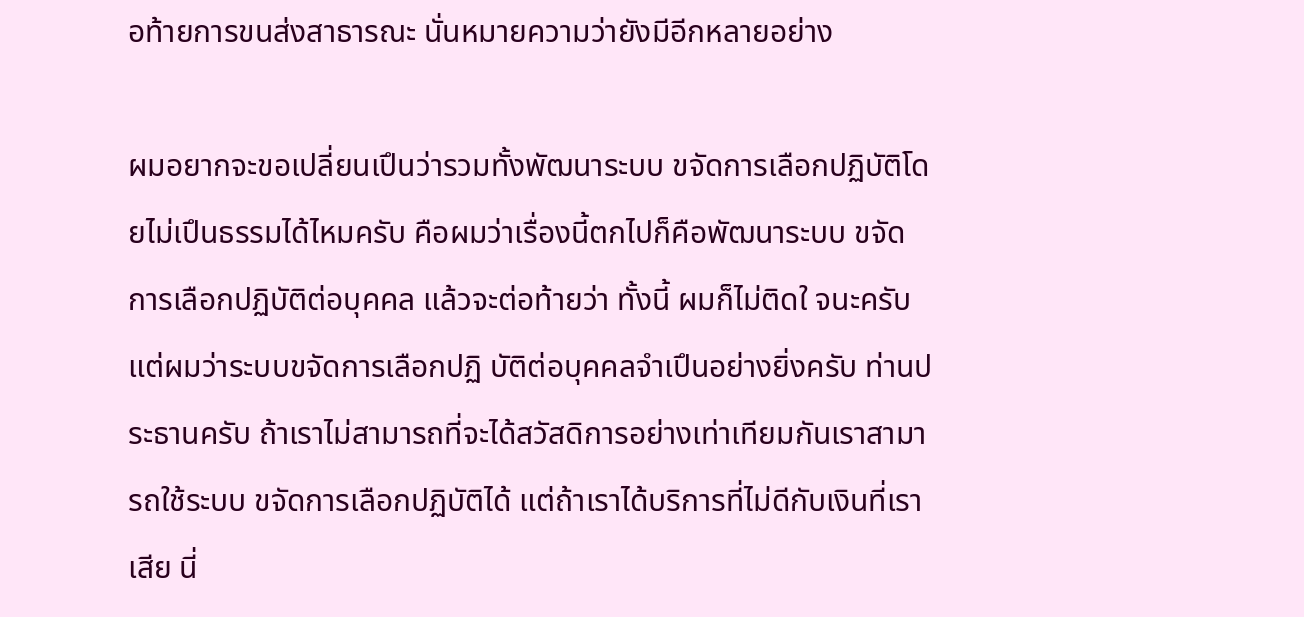อท้ายการขนส่งสาธารณะ นั่นหมายความว่ายังมีอีกหลายอย่าง

ผมอยากจะขอเปลี่ยนเปึนว่ารวมทั้งพัฒนาระบบ ขจัดการเลือกปฏิบัติโดยไม่เปึนธรรมได้ไหมครับ คือผมว่าเรื่องนี้ตกไปก็คือพัฒนาระบบ ขจัดการเลือกปฏิบัติต่อบุคคล แล้วจะต่อท้ายว่า ทั้งนี้ ผมก็ไม่ติดใ จนะครับ แต่ผมว่าระบบขจัดการเลือกปฏิ บัติต่อบุคคลจําเปึนอย่างยิ่งครับ ท่านประธานครับ ถ้าเราไม่สามารถที่จะได้สวัสดิการอย่างเท่าเทียมกันเราสามารถใช้ระบบ ขจัดการเลือกปฏิบัติได้ แต่ถ้าเราได้บริการที่ไม่ดีกับเงินที่เราเสีย นี่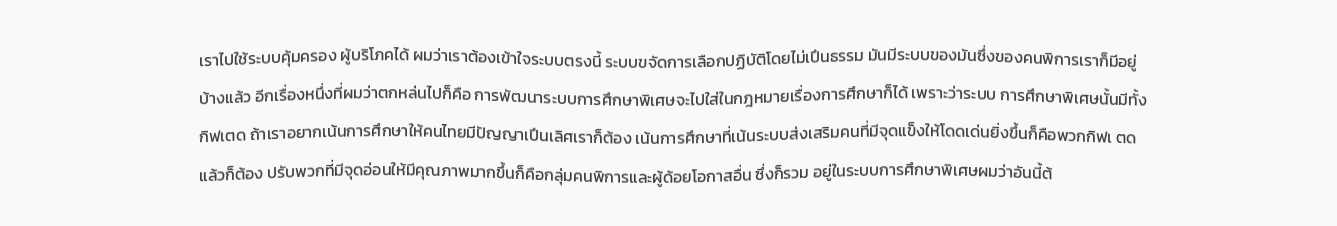เราไปใช้ระบบคุ้มครอง ผู้บริโภคได้ ผมว่าเราต้องเข้าใจระบบตรงนี้ ระบบขจัดการเลือกปฏิบัติโดยไม่เปึนธรรม มันมีระบบของมันซึ่งของคนพิการเราก็มีอยู่บ้างแล้ว อีกเรื่องหนึ่งที่ผมว่าตกหล่นไปก็คือ การพัฒนาระบบการศึกษาพิเศษจะไปใส่ในกฎหมายเรื่องการศึกษาก็ได้ เพราะว่าระบบ การศึกษาพิเศษนั้นมีทั้งกิฟเตด ถ้าเราอยากเน้นการศึกษาให้คนไทยมีปัญญาเปึนเลิศเราก็ต้อง เน้นการศึกษาที่เน้นระบบส่งเสริมคนที่มีจุดแข็งให้โดดเด่นยิ่งขึ้นก็คือพวกกิฟเ ตด แล้วก็ต้อง ปรับพวกที่มีจุดอ่อนให้มีคุณภาพมากขึ้นก็คือกลุ่มคนพิการและผู้ด้อยโอกาสอื่น ซึ่งก็รวม อยู่ในระบบการศึกษาพิเศษผมว่าอันนี้ต้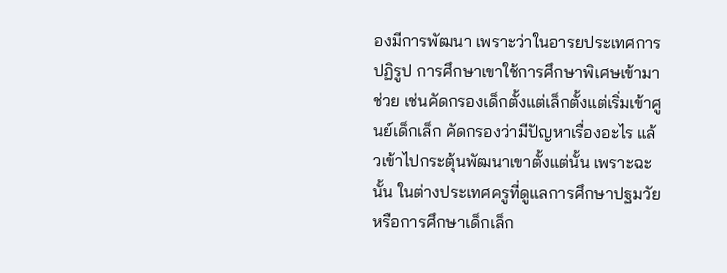องมีการพัฒนา เพราะว่าในอารยประเทศการปฏิรูป การศึกษาเขาใช้การศึกษาพิเศษเข้ามาช่วย เช่นคัดกรองเด็กตั้งแต่เล็กตั้งแต่เริ่มเข้าศูนย์เด็กเล็ก คัดกรองว่ามีปัญหาเรื่องอะไร แล้วเข้าไปกระตุ้นพัฒนาเขาตั้งแต่นั้น เพราะฉะนั้น ในต่างประเทศครูที่ดูแลการศึกษาปฐมวัยหรือการศึกษาเด็กเล็ก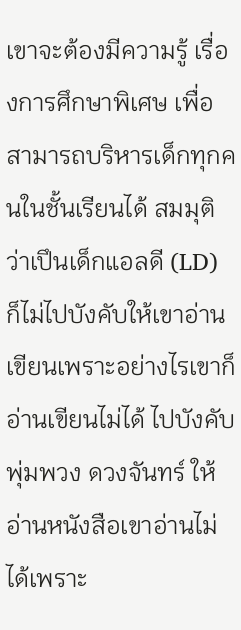เขาจะต้องมีความรู้ เรื่องการศึกษาพิเศษ เพื่อสามารถบริหารเด็กทุกคนในชั้นเรียนได้ สมมุติว่าเปึนเด็กแอลดี (LD) ก็ไม่ไปบังคับให้เขาอ่านเขียนเพราะอย่างไรเขาก็อ่านเขียนไม่ได้ ไปบังคับพุ่มพวง ดวงจันทร์ ให้อ่านหนังสือเขาอ่านไม่ได้เพราะ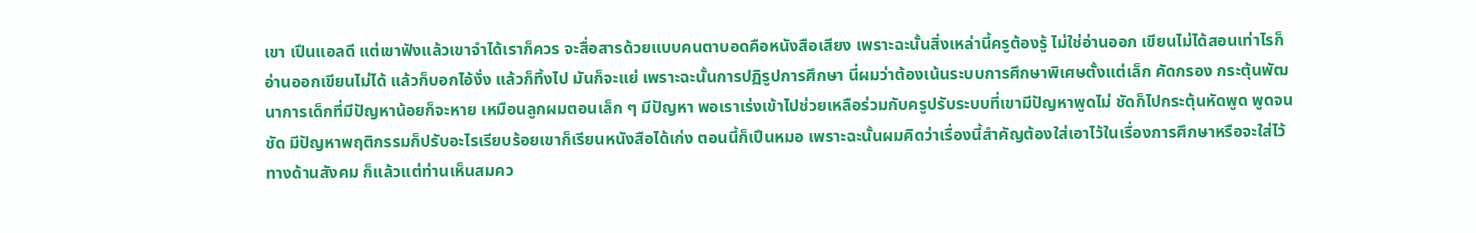เขา เปึนแอลดี แต่เขาฟังแล้วเขาจําได้เราก็ควร จะสื่อสารด้วยแบบคนตาบอดคือหนังสือเสียง เพราะฉะนั้นสิ่งเหล่านี้ครูต้องรู้ ไม่ใช่อ่านออก เขียนไม่ได้สอนเท่าไรก็อ่านออกเขียนไม่ได้ แล้วก็บอกไอ้งั่ง แล้วก็ทิ้งไป มันก็จะแย่ เพราะฉะนั้นการปฏิรูปการศึกษา นี่ผมว่าต้องเน้นระบบการศึกษาพิเศษตั้งแต่เล็ก คัดกรอง กระตุ้นพัฒนาการเด็กที่มีปัญหาน้อยก็จะหาย เหมือนลูกผมตอนเล็ก ๆ มีปัญหา พอเราเร่งเข้าไปช่วยเหลือร่วมกับครูปรับระบบที่เขามีปัญหาพูดไม่ ชัดก็ไปกระตุ้นหัดพูด พูดจนชัด มีปัญหาพฤติกรรมก็ปรับอะไรเรียบร้อยเขาก็เรียนหนังสือได้เก่ง ตอนนี้ก็เปึนหมอ เพราะฉะนั้นผมคิดว่าเรื่องนี้สําคัญต้องใส่เอาไว้ในเรื่องการศึกษาหรือจะใส่ไว้ทางด้านสังคม ก็แล้วแต่ท่านเห็นสมคว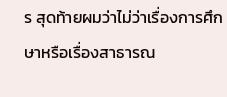ร สุดท้ายผมว่าไม่ว่าเรื่องการศึกษาหรือเรื่องสาธารณ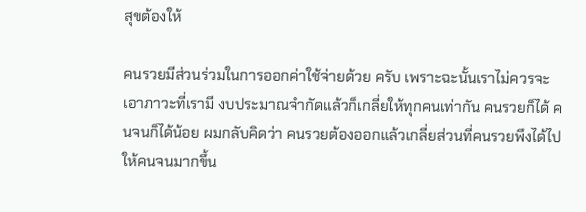สุขต้องให้

คนรวยมีส่วนร่วมในการออกค่าใช้จ่ายด้วย ครับ เพราะฉะนั้นเราไม่ควรจะเอาภาวะที่เรามี งบประมาณจํากัดแล้วก็เกลี่ยให้ทุกคนเท่ากัน คนรวยก็ได้ คนจนก็ได้น้อย ผมกลับคิดว่า คนรวยต้องออกแล้วเกลี่ยส่วนที่คนรวยพึงได้ไปให้คนจนมากขึ้น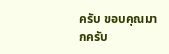ครับ ขอบคุณมากครับ